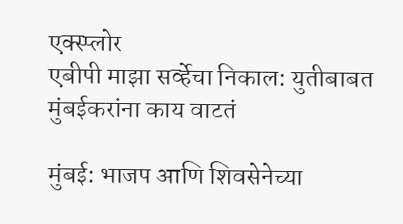एक्स्प्लोर
एबीपी माझा सर्व्हेचा निकाल: युतीबाबत मुंबईकरांना काय वाटतं

मुंबई: भाजप आणि शिवसेनेच्या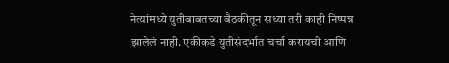नेत्यांमध्ये युतीबाबतच्या बैठकीतून सध्या तरी काही निष्पन्न झालेलं नाही. एकीकडे युतीसंदर्भात चर्चा करायची आणि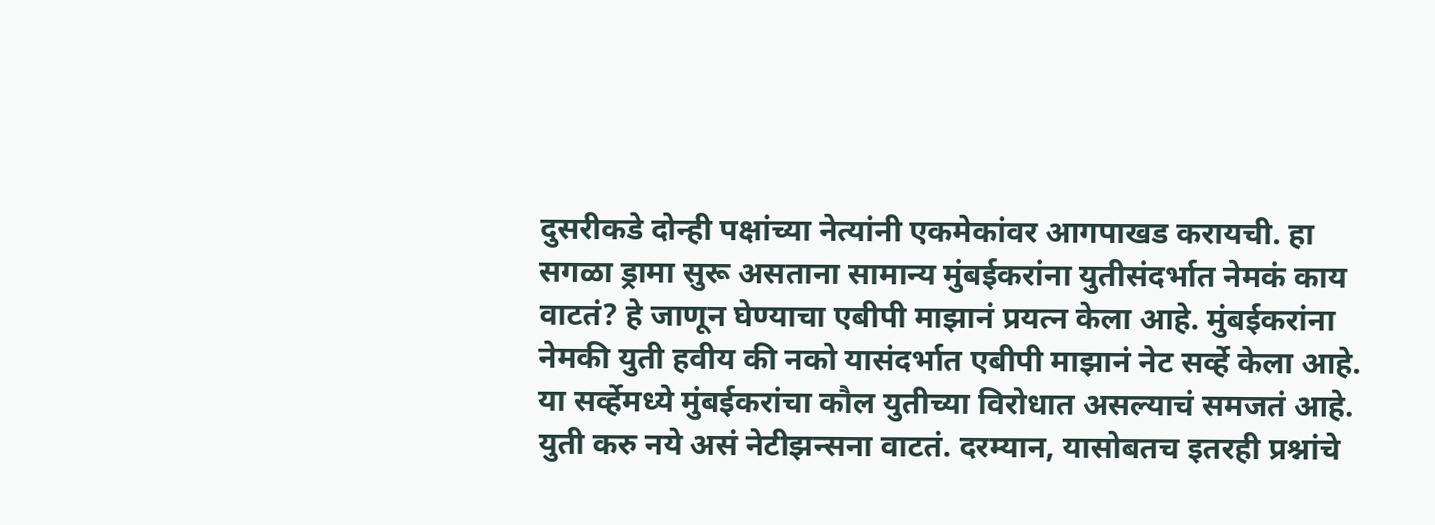दुसरीकडे दोन्ही पक्षांच्या नेत्यांनी एकमेकांवर आगपाखड करायची. हा सगळा ड्रामा सुरू असताना सामान्य मुंबईकरांना युतीसंदर्भात नेमकं काय वाटतं? हे जाणून घेण्याचा एबीपी माझानं प्रयत्न केला आहे. मुंबईकरांना नेमकी युती हवीय की नको यासंदर्भात एबीपी माझानं नेट सर्व्हे केला आहे. या सर्व्हेमध्ये मुंबईकरांचा कौल युतीच्या विरोधात असल्याचं समजतं आहे. युती करु नये असं नेटीझन्सना वाटतं. दरम्यान, यासोबतच इतरही प्रश्नांचे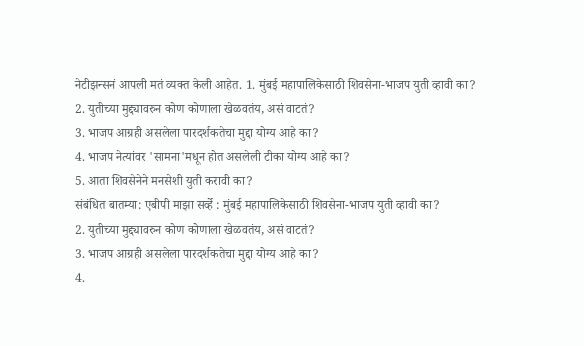नेटीझन्सनं आपली मतं व्यक्त केली आहेत. 1. मुंबई महापालिकेसाठी शिवसेना-भाजप युती व्हावी का?
2. युतीच्या मुद्द्यावरुन कोण कोणाला खेळवतंय, असं वाटतं?
3. भाजप आग्रही असलेला पारदर्शकतेचा मुद्दा योग्य आहे का?
4. भाजप नेत्यांवर 'सामना'मधून होत असलेली टीका योग्य आहे का?
5. आता शिवसेनेने मनसेशी युती करावी का?
संबंधित बातम्या: एबीपी माझा सर्व्हे : मुंबई महापालिकेसाठी शिवसेना-भाजप युती व्हावी का?
2. युतीच्या मुद्द्यावरुन कोण कोणाला खेळवतंय, असं वाटतं?
3. भाजप आग्रही असलेला पारदर्शकतेचा मुद्दा योग्य आहे का?
4.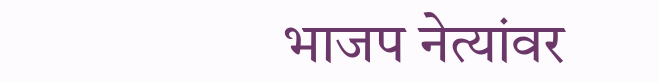भाजप नेत्यांवर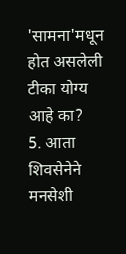'सामना'मधून होत असलेली टीका योग्य आहे का?
5. आता शिवसेनेने मनसेशी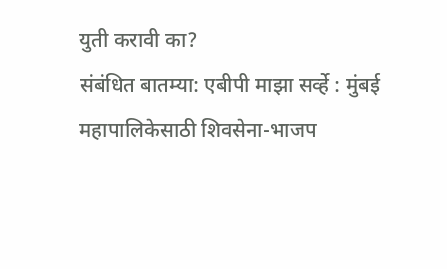युती करावी का?
संबंधित बातम्या: एबीपी माझा सर्व्हे : मुंबई महापालिकेसाठी शिवसेना-भाजप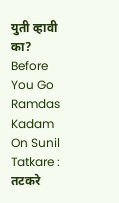युती व्हावी का? Before You Go
Ramdas Kadam On Sunil Tatkare : तटकरे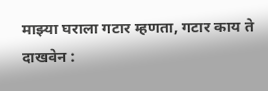माझ्या घराला गटार म्हणता, गटार काय ते दाखवेन :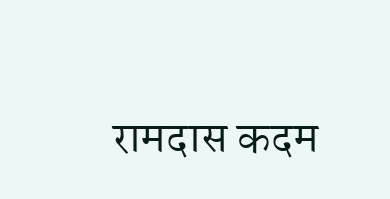रामदास कदम